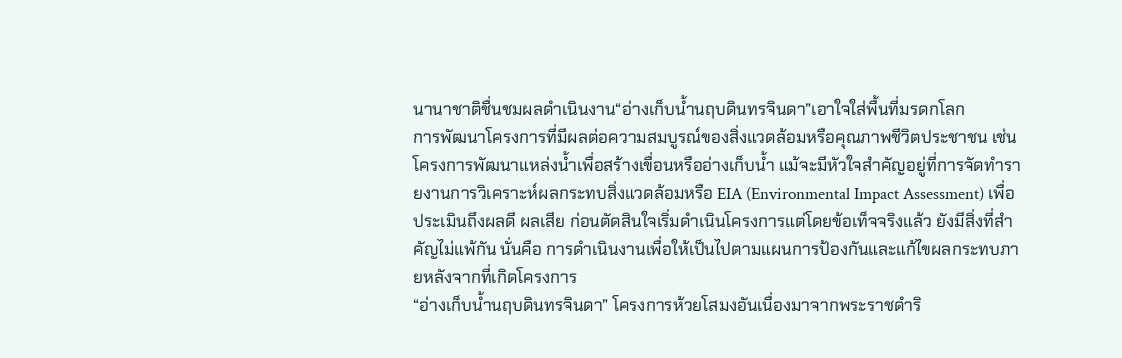นานาชาติชื่นชมผลดำเนินงาน“อ่างเก็บน้ำนฤบดินทรจินดา”เอาใจใส่พื้นที่มรดกโลก
การพัฒนาโครงการที่มีผลต่อความสมบูรณ์ของสิ่งแวดล้อมหรือคุณภาพชีวิตประชาชน เช่น โครงการพัฒนาแหล่งน้ำเพื่อสร้างเขื่อนหรืออ่างเก็บน้ำ แม้จะมีหัวใจสำคัญอยู่ที่การจัดทำรายงานการวิเคราะห์ผลกระทบสิ่งแวดล้อมหรือ EIA (Environmental Impact Assessment) เพื่อประเมินถึงผลดี ผลเสีย ก่อนตัดสินใจเริ่มดำเนินโครงการแต่โดยข้อเท็จจริงแล้ว ยังมีสิ่งที่สำคัญไม่แพ้กัน นั่นคือ การดำเนินงานเพื่อให้เป็นไปตามแผนการป้องกันและแก้ไขผลกระทบภายหลังจากที่เกิดโครงการ
“อ่างเก็บน้ำนฤบดินทรจินดา” โครงการห้วยโสมงอันเนื่องมาจากพระราชดำริ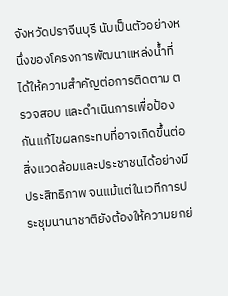จังหวัดปราจีนบุรี นับเป็นตัวอย่างหนึ่งของโครงการพัฒนาแหล่งน้ำที่ได้ให้ความสำคัญต่อการติดตาม ตรวจสอบ และดำเนินการเพื่อป้องกันแก้ไขผลกระทบที่อาจเกิดขึ้นต่อสิ่งแวดล้อมและประชาชนได้อย่างมีประสิทธิภาพ จนแม้แต่ในเวทีการประชุมนานาชาติยังต้องให้ความยกย่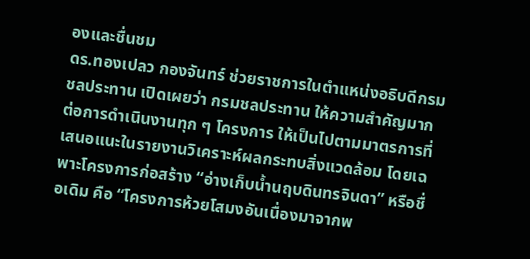องและชื่นชม
ดร.ทองเปลว กองจันทร์ ช่วยราชการในตำแหน่งอธิบดีกรมชลประทาน เปิดเผยว่า กรมชลประทาน ให้ความสำคัญมากต่อการดำเนินงานทุก ๆ โครงการ ให้เป็นไปตามมาตรการที่เสนอแนะในรายงานวิเคราะห์ผลกระทบสิ่งแวดล้อม โดยเฉพาะโครงการก่อสร้าง “อ่างเก็บน้ำนฤบดินทรจินดา” หรือชื่อเดิม คือ “โครงการห้วยโสมงอันเนื่องมาจากพ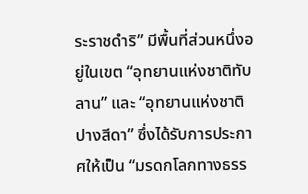ระราชดำริ” มีพื้นที่ส่วนหนึ่งอยู่ในเขต “อุทยานแห่งชาติทับลาน” และ “อุทยานแห่งชาติปางสีดา” ซึ่งได้รับการประกาศให้เป็น “มรดกโลกทางธรร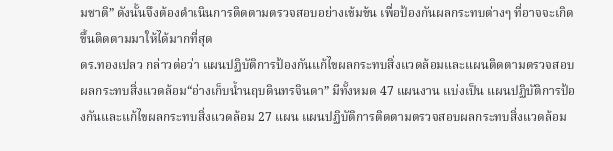มชาติ” ดังนั้นจึงต้องดำเนินการติดตามตรวจสอบอย่างเข้มข้น เพื่อป้องกันผลกระทบต่างๆ ที่อาจจะเกิดขึ้นติดตามมาให้ได้มากที่สุด
ดร.ทองเปลว กล่าวต่อว่า แผนปฏิบัติการป้องกันแก้ไขผลกระทบสิ่งแวดล้อมและแผนติดตามตรวจสอบผลกระทบสิ่งแวดล้อม“อ่างเก็บน้ำนฤบดินทรจินดา” มีทั้งหมด 47 แผนงาน แบ่งเป็น แผนปฏิบัติการป้องกันและแก้ไขผลกระทบสิ่งแวดล้อม 27 แผน แผนปฏิบัติการติดตามตรวจสอบผลกระทบสิ่งแวดล้อม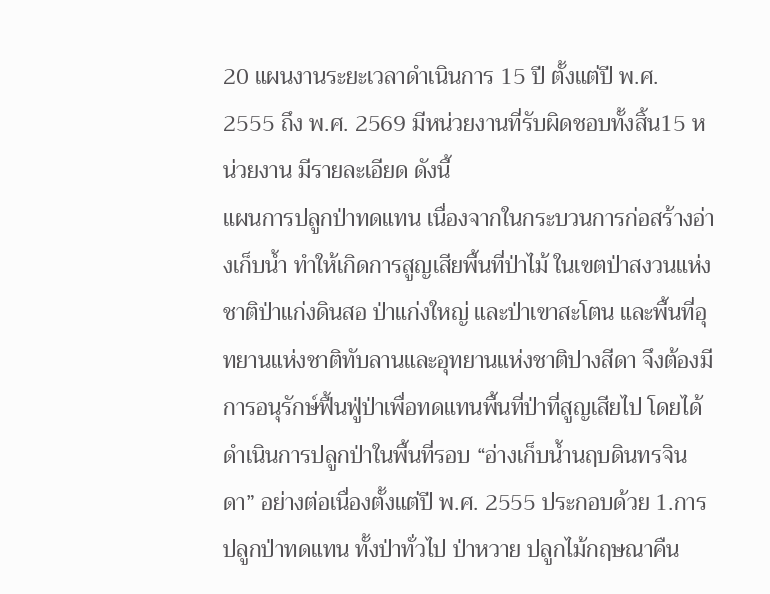20 แผนงานระยะเวลาดำเนินการ 15 ปี ตั้งแต่ปี พ.ศ. 2555 ถึง พ.ศ. 2569 มีหน่วยงานที่รับผิดชอบทั้งสิ้น15 หน่วยงาน มีรายละเอียด ดังนี้
แผนการปลูกป่าทดแทน เนื่องจากในกระบวนการก่อสร้างอ่างเก็บน้ำ ทำให้เกิดการสูญเสียพื้นที่ป่าไม้ ในเขตป่าสงวนแห่งชาติป่าแก่งดินสอ ป่าแก่งใหญ่ และป่าเขาสะโตน และพื้นที่อุทยานแห่งชาติทับลานและอุทยานแห่งชาติปางสีดา จึงต้องมีการอนุรักษ์ฟื้นฟู่ป่าเพื่อทดแทนพื้นที่ป่าที่สูญเสียไป โดยได้ดำเนินการปลูกป่าในพื้นที่รอบ “อ่างเก็บน้ำนฤบดินทรจินดา” อย่างต่อเนื่องตั้งแต่ปี พ.ศ. 2555 ประกอบด้วย 1.การปลูกป่าทดแทน ทั้งป่าทั่วไป ป่าหวาย ปลูกไม้กฤษณาคืน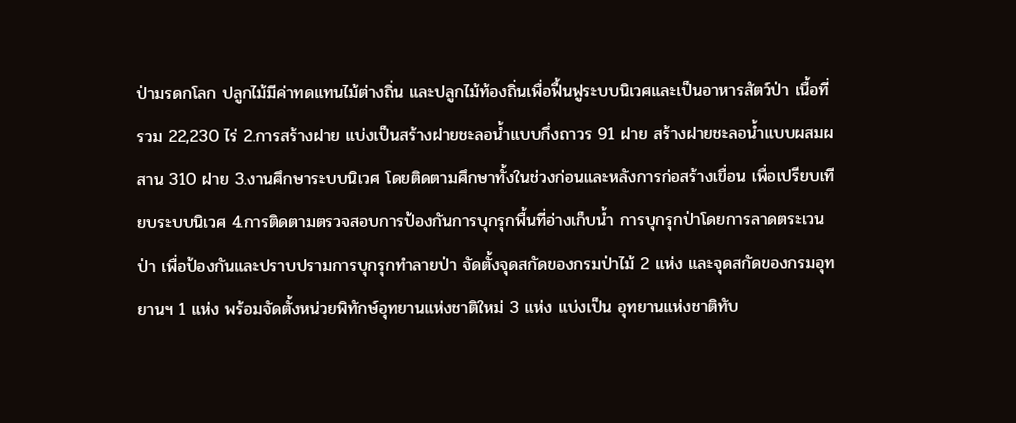ป่ามรดกโลก ปลูกไม้มีค่าทดแทนไม้ต่างถิ่น และปลูกไม้ท้องถิ่นเพื่อฟื้นฟูระบบนิเวศและเป็นอาหารสัตว์ป่า เนื้อที่รวม 22,230 ไร่ 2.การสร้างฝาย แบ่งเป็นสร้างฝายชะลอน้ำแบบกึ่งถาวร 91 ฝาย สร้างฝายชะลอน้ำแบบผสมผสาน 310 ฝาย 3.งานศึกษาระบบนิเวศ โดยติดตามศึกษาทั้งในช่วงก่อนและหลังการก่อสร้างเขื่อน เพื่อเปรียบเทียบระบบนิเวศ 4.การติดตามตรวจสอบการป้องกันการบุกรุกพื้นที่อ่างเก็บน้ำ การบุกรุกป่าโดยการลาดตระเวนป่า เพื่อป้องกันและปราบปรามการบุกรุกทำลายป่า จัดตั้งจุดสกัดของกรมป่าไม้ 2 แห่ง และจุดสกัดของกรมอุทยานฯ 1 แห่ง พร้อมจัดตั้งหน่วยพิทักษ์อุทยานแห่งชาติใหม่ 3 แห่ง แบ่งเป็น อุทยานแห่งชาติทับ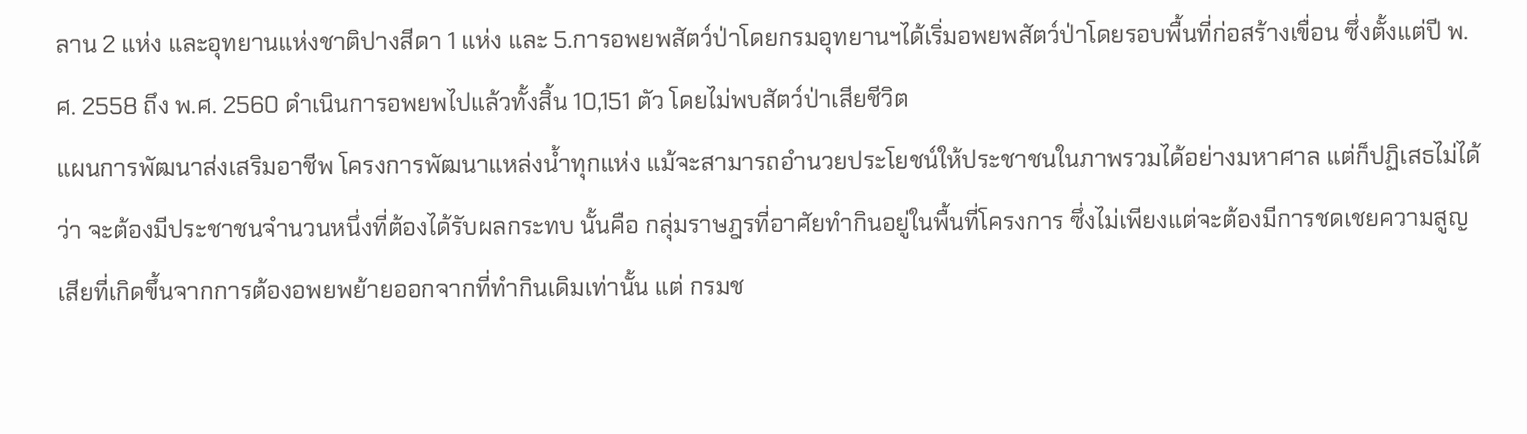ลาน 2 แห่ง และอุทยานแห่งชาติปางสีดา 1 แห่ง และ 5.การอพยพสัตว์ป่าโดยกรมอุทยานฯได้เริ่มอพยพสัตว์ป่าโดยรอบพื้นที่ก่อสร้างเขื่อน ซึ่งตั้งแต่ปี พ.ศ. 2558 ถึง พ.ศ. 2560 ดำเนินการอพยพไปแล้วทั้งสิ้น 10,151 ตัว โดยไม่พบสัตว์ป่าเสียชีวิต
แผนการพัฒนาส่งเสริมอาชีพ โครงการพัฒนาแหล่งน้ำทุกแห่ง แม้จะสามารถอำนวยประโยชน์ให้ประชาชนในภาพรวมได้อย่างมหาศาล แต่ก็ปฏิเสธไม่ได้ว่า จะต้องมีประชาชนจำนวนหนึ่งที่ต้องได้รับผลกระทบ นั้นคือ กลุ่มราษฎรที่อาศัยทำกินอยู่ในพื้นที่โครงการ ซึ่งไม่เพียงแต่จะต้องมีการชดเชยความสูญเสียที่เกิดขึ้นจากการต้องอพยพย้ายออกจากที่ทำกินเดิมเท่านั้น แต่ กรมช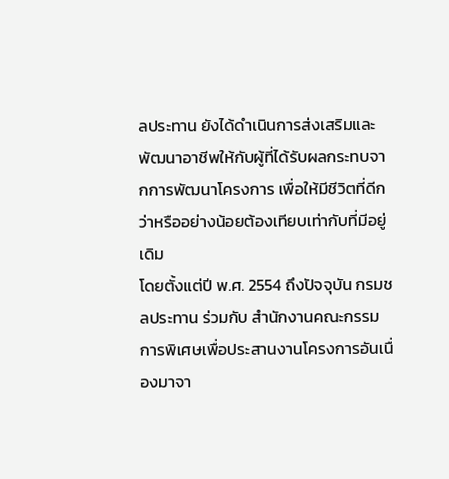ลประทาน ยังได้ดำเนินการส่งเสริมและพัฒนาอาชีพให้กับผู้ที่ได้รับผลกระทบจากการพัฒนาโครงการ เพื่อให้มีชีวิตที่ดีกว่าหรืออย่างน้อยต้องเทียบเท่ากับที่มีอยู่เดิม
โดยตั้งแต่ปี พ.ศ. 2554 ถึงปัจจุบัน กรมชลประทาน ร่วมกับ สำนักงานคณะกรรมการพิเศษเพื่อประสานงานโครงการอันเนื่องมาจา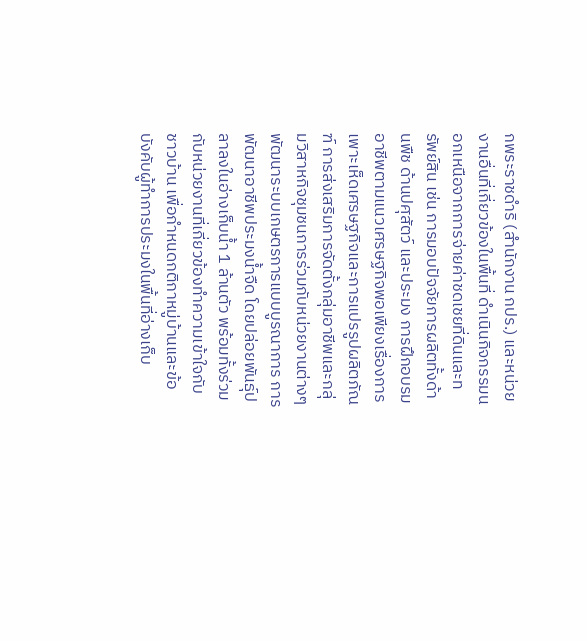กพระราชดําริ (สำนักงาน กปร.) และหน่วยงานอื่นที่เกี่ยวข้องในพื้นที่ ดำเนินกิจกรรมนอกเหนือจากการจ่ายค่าชดเชยที่ดินและทรัพย์สิน เช่น การมอบปัจจัยการผลิตทั้งด้านพืช ด้านปศุสัตว์ และประมง การฝึกอบรมอาชีพตามแนวเศรษฐกิจพอเพียงเรื่องการเพาะเห็ดเศรษฐกิจและการแปรรูปผลิตภัณฑ์ การส่งเสริมการจัดตั้งกลุ่มอาชีพและกลุ่มวิสาหกิจชุมชนการร่วมกับหน่วยงานต่างๆพัฒนาระบบเกษตรการแบบบูรณาการ การพัฒนาอาชีพประมงน้ำจืด โดยปล่อยพันธุ์ปลาลงในอ่างเก็บน้ำ 1 ล้านตัว พร้อมทั้งร่วมกับหน่วยงานที่เกี่ยวข้องทำความเข้าใจกับชาวบ้าน เพื่อกำหนดกติกาหมู่บ้านและข้อบังคับผู้ทำการประมงในพื้นที่อ่างเก็บ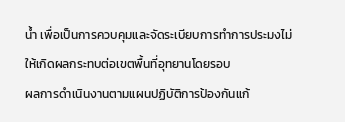น้ำ เพื่อเป็นการควบคุมและจัดระเบียบการทำการประมงไม่ให้เกิดผลกระทบต่อเขตพื้นที่อุทยานโดยรอบ
ผลการดำเนินงานตามแผนปฏิบัติการป้องกันแก้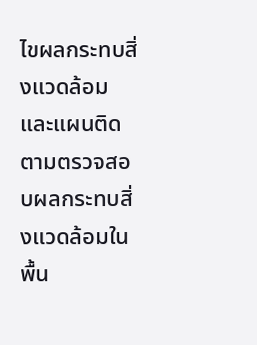ไขผลกระทบสิ่งแวดล้อม และแผนติดตามตรวจสอบผลกระทบสิ่งแวดล้อมในพื้น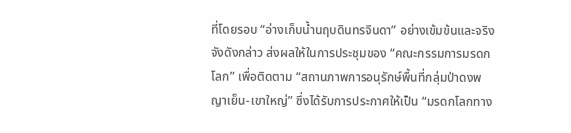ที่โดยรอบ “อ่างเก็บน้ำนฤบดินทรจินดา” อย่างเข้มข้นและจริงจังดังกล่าว ส่งผลให้ในการประชุมของ “คณะกรรมการมรดกโลก” เพื่อติดตาม “สถานภาพการอนุรักษ์พื้นที่กลุ่มป่าดงพญาเย็น-เขาใหญ่” ซึ่งได้รับการประกาศให้เป็น “มรดกโลกทาง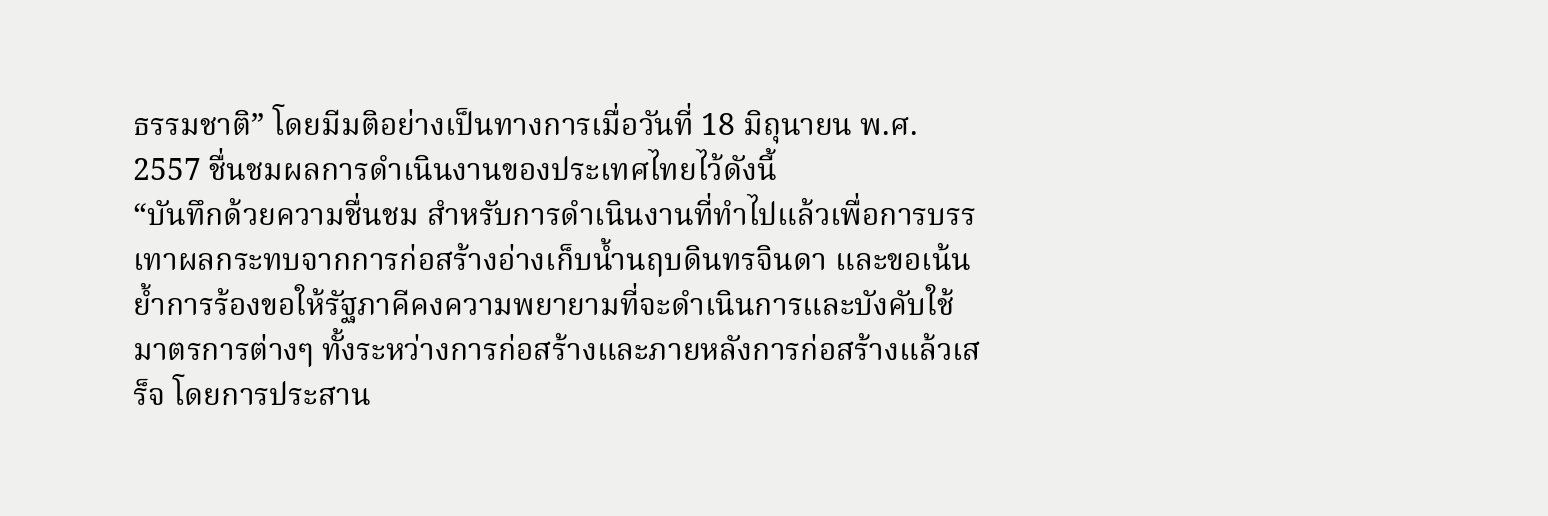ธรรมชาติ” โดยมีมติอย่างเป็นทางการเมื่อวันที่ 18 มิถุนายน พ.ศ. 2557 ชื่นชมผลการดำเนินงานของประเทศไทยไว้ดังนี้
“บันทึกด้วยความชื่นชม สำหรับการดำเนินงานที่ทำไปแล้วเพื่อการบรรเทาผลกระทบจากการก่อสร้างอ่างเก็บน้ำนฤบดินทรจินดา และขอเน้นย้ำการร้องขอให้รัฐภาคีคงความพยายามที่จะดำเนินการและบังคับใช้มาตรการต่างๆ ทั้งระหว่างการก่อสร้างและภายหลังการก่อสร้างแล้วเสร็จ โดยการประสาน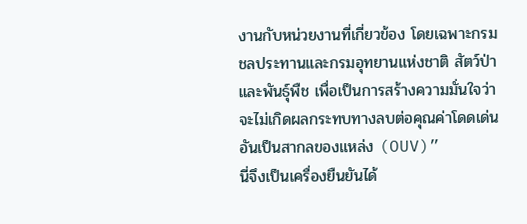งานกับหน่วยงานที่เกี่ยวข้อง โดยเฉพาะกรมชลประทานและกรมอุทยานแห่งชาติ สัตว์ป่า และพันธุ์พืช เพื่อเป็นการสร้างความมั่นใจว่าจะไม่เกิดผลกระทบทางลบต่อคุณค่าโดดเด่นอันเป็นสากลของแหล่ง (OUV)”
นี่จึงเป็นเครื่องยืนยันได้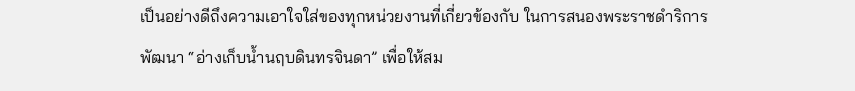เป็นอย่างดีถึงความเอาใจใส่ของทุกหน่วยงานที่เกี่ยวข้องกับ ในการสนองพระราชดำริการพัฒนา “อ่างเก็บน้ำนฤบดินทรจินดา” เพื่อให้สม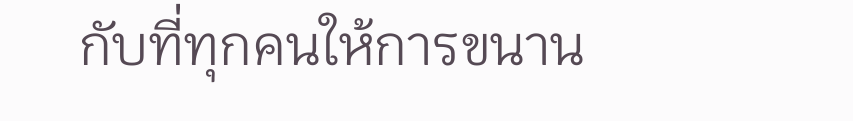กับที่ทุกคนให้การขนาน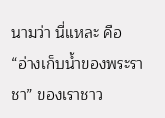นามว่า นี่แหละ คือ “อ่างเก็บน้ำของพระราชา” ของเราชาว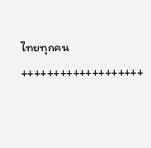ไทยทุกคน
+++++++++++++++++++